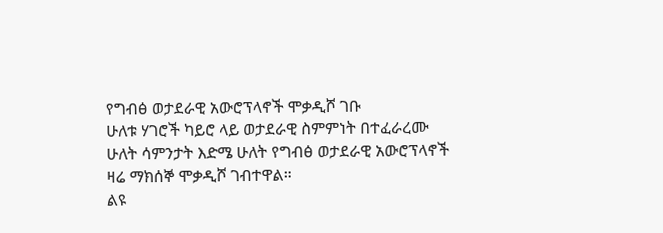የግብፅ ወታደራዊ አውሮፕላኖች ሞቃዲሾ ገቡ
ሁለቱ ሃገሮች ካይሮ ላይ ወታደራዊ ስምምነት በተፈራረሙ ሁለት ሳምንታት እድሜ ሁለት የግብፅ ወታደራዊ አውሮፕላኖች ዛሬ ማክሰኞ ሞቃዲሾ ገብተዋል።
ልዩ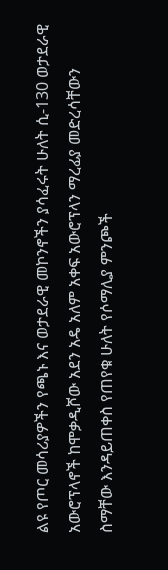ልዩ የጦር መሳሪያዎችን የጫኑ እና ወታደራዊ መኮንኖችን ያሳፈሩት ሁለት ሲ-130 ወታደራዊ አውሮፕላኖች ከሞቃዲሾው አደን አዴ አለም አቀፍ አውሮፕላን ማረፊያ መድረሳቸውን ስማቸው እንዳይጠቀስ የጠየቁ ሁለት የሶማሊያ ምንጮች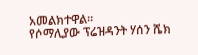አመልክተዋል።
የሶማሊያው ፕሬዝዳንት ሃሰን ሼክ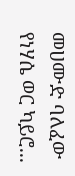መሀሙድ ባለፈው የነሃሴ ወር ካይሮ...